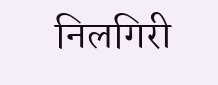निलगिरी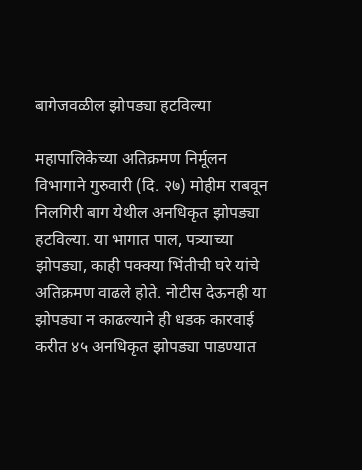बागेजवळील झोपड्या हटविल्या

महापालिकेच्या अतिक्रमण निर्मूलन विभागाने गुरुवारी (दि. २७) मोहीम राबवून निलगिरी बाग येथील अनधिकृत झोपड्या हटविल्या. या भागात पाल, पत्र्याच्या झोपड्या, काही पक्क्या भिंतीची घरे यांचे अतिक्रमण वाढले होते. नोटीस देऊनही या झोपड्या न काढल्याने ही धडक कारवाई करीत ४५ अनधिकृत झोपड्या पाडण्यात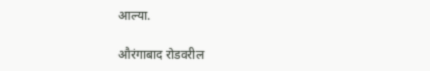आल्या.

औरंगाबाद रोडवरील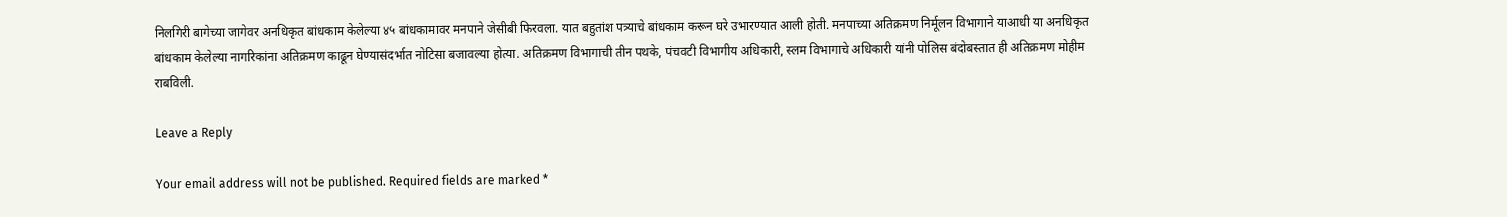निलगिरी बागेच्या जागेवर अनधिकृत बांधकाम केलेल्या ४५ बांधकामावर मनपाने जेसीबी फिरवला. यात बहुतांश पत्र्याचे बांधकाम करून घरे उभारण्यात आली होती. मनपाच्या अतिक्रमण निर्मूलन विभागाने याआधी या अनधिकृत बांधकाम केलेल्या नागरिकांना अतिक्रमण काढून घेण्यासंदर्भात नोटिसा बजावल्या होत्या. अतिक्रमण विभागाची तीन पथके, पंचवटी विभागीय अधिकारी, स्लम विभागाचे अधिकारी यांनी पोलिस बंदोबस्तात ही अतिक्रमण मोहीम राबविली.

Leave a Reply

Your email address will not be published. Required fields are marked *